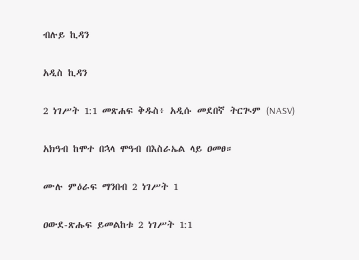ብሉይ ኪዳን

አዲስ ኪዳን

2 ነገሥት 1:1 መጽሐፍ ቅዱስ፥ አዲሱ መደበኛ ትርጒም (NASV)

አክዓብ ከሞተ በኋላ ሞዓብ በእስራኤል ላይ ዐመፀ።

ሙሉ ምዕራፍ ማንበብ 2 ነገሥት 1

ዐውደ-ጽሑፍ ይመልከቱ 2 ነገሥት 1:1